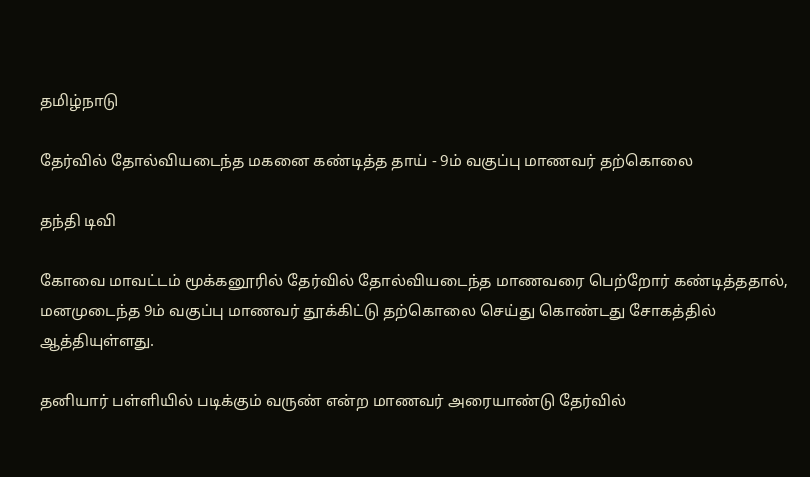தமிழ்நாடு

தேர்வில் தோல்வியடைந்த மகனை கண்டித்த தாய் - 9ம் வகுப்பு மாணவர் தற்கொலை

தந்தி டிவி

கோவை மாவட்டம் மூக்கனூரில் தேர்வில் தோல்வியடைந்த மாணவரை பெற்றோர் கண்டித்ததால், மனமுடைந்த 9ம் வகுப்பு மாணவர் தூக்கிட்டு தற்கொலை செய்து கொண்டது சோகத்தில் ஆத்தியுள்ளது.

தனியார் பள்ளியில் படிக்கும் வருண் என்ற மாணவர் அரையாண்டு தேர்வில்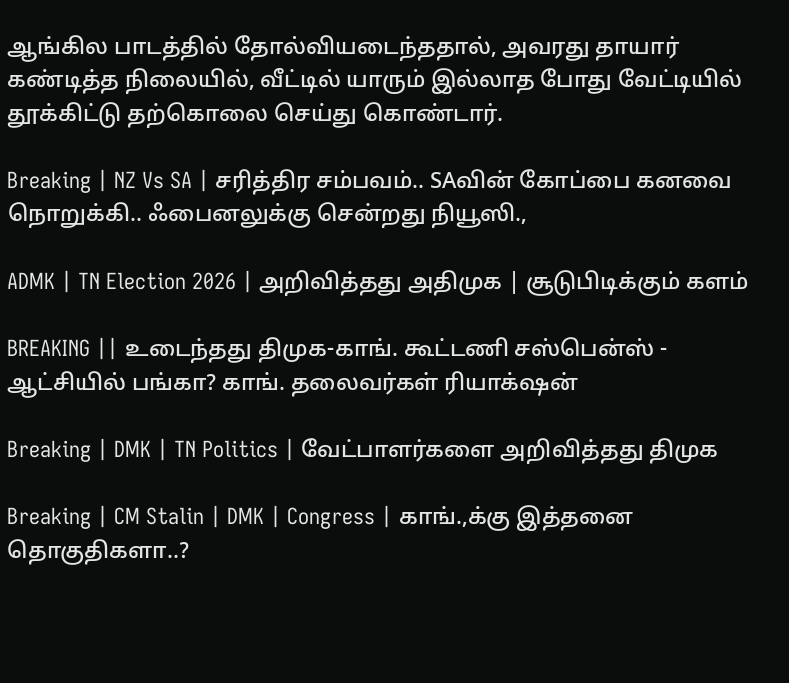ஆங்கில பாடத்தில் தோல்வியடைந்ததால், அவரது தாயார் கண்டித்த நிலையில், வீட்டில் யாரும் இல்லாத போது வேட்டியில் தூக்கிட்டு தற்கொலை செய்து கொண்டார்.

Breaking | NZ Vs SA | சரித்திர சம்பவம்.. SAவின் கோப்பை கனவை நொறுக்கி.. ஃபைனலுக்கு சென்றது நியூஸி.,

ADMK | TN Election 2026 | அறிவித்தது அதிமுக | சூடுபிடிக்கும் களம்

BREAKING || உடைந்தது திமுக-காங். கூட்டணி சஸ்பென்ஸ் - ஆட்சியில் பங்கா? காங். தலைவர்கள் ரியாக்‌ஷன்

Breaking | DMK | TN Politics | வேட்பாளர்களை அறிவித்தது திமுக

Breaking | CM Stalin | DMK | Congress | காங்.,க்கு இத்தனை தொகுதிகளா..?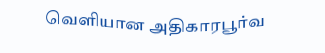வெளியான அதிகாரபூர்வ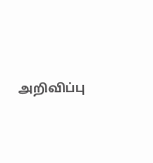அறிவிப்பு